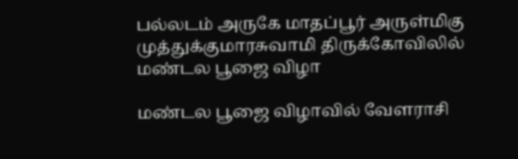பல்லடம் அருகே மாதப்பூர் அருள்மிகு முத்துக்குமாரசுவாமி திருக்கோவிலில் மண்டல பூஜை விழா

மண்டல பூஜை விழாவில் வேளராசி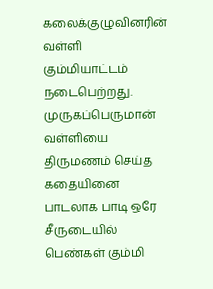கலைக்குழுவினரின் வள்ளி கும்மியாட்டம் நடைபெற்றது. முருகப்பெருமான் வள்ளியை திருமணம் செய்த கதையினை பாடலாக பாடி ஒரே சீருடையில் பெண்கள் கும்மி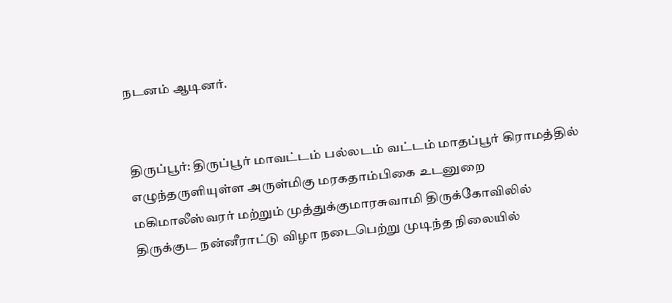நடனம் ஆடினர்.


திருப்பூர்: திருப்பூர் மாவட்டம் பல்லடம் வட்டம் மாதப்பூர் கிராமத்தில் எழுந்தருளியுள்ள அருள்மிகு மரகதாம்பிகை உடனுறை மகிமாலீஸ்வரர் மற்றும் முத்துக்குமாரசுவாமி திருக்கோவிலில் திருக்குட நன்னீராட்டு விழா நடைபெற்று முடிந்த நிலையில்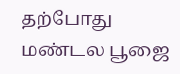தற்போது மண்டல பூஜை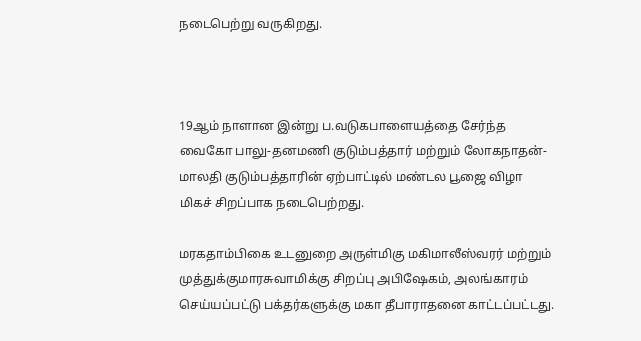நடைபெற்று வருகிறது.



19ஆம் நாளான இன்று ப.வடுகபாளையத்தை சேர்ந்த வைகோ பாலு-தனமணி குடும்பத்தார் மற்றும் லோகநாதன்- மாலதி குடும்பத்தாரின் ஏற்பாட்டில் மண்டல பூஜை விழா மிகச் சிறப்பாக நடைபெற்றது.

மரகதாம்பிகை உடனுறை அருள்மிகு மகிமாலீஸ்வரர் மற்றும் முத்துக்குமாரசுவாமிக்கு சிறப்பு அபிஷேகம், அலங்காரம் செய்யப்பட்டு பக்தர்களுக்கு மகா தீபாராதனை காட்டப்பட்டது.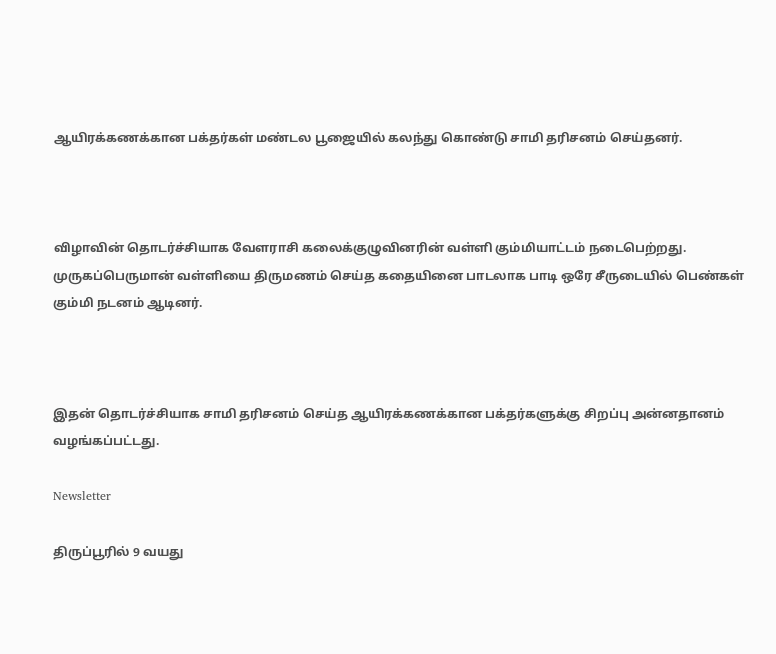ஆயிரக்கணக்கான பக்தர்கள் மண்டல பூஜையில் கலந்து கொண்டு சாமி தரிசனம் செய்தனர்.



விழாவின் தொடர்ச்சியாக வேளராசி கலைக்குழுவினரின் வள்ளி கும்மியாட்டம் நடைபெற்றது. முருகப்பெருமான் வள்ளியை திருமணம் செய்த கதையினை பாடலாக பாடி ஒரே சீருடையில் பெண்கள் கும்மி நடனம் ஆடினர்.



இதன் தொடர்ச்சியாக சாமி தரிசனம் செய்த ஆயிரக்கணக்கான பக்தர்களுக்கு சிறப்பு அன்னதானம் வழங்கப்பட்டது.

Newsletter

திருப்பூரில் 9 வயது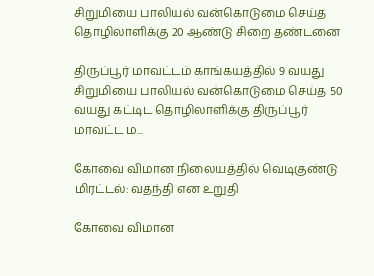சிறுமியை பாலியல் வன்கொடுமை செய்த தொழிலாளிக்கு 20 ஆண்டு சிறை தண்டனை

திருப்பூர் மாவட்டம் காங்கயத்தில் 9 வயது சிறுமியை பாலியல் வன்கொடுமை செய்த 50 வயது கட்டிட தொழிலாளிக்கு திருப்பூர் மாவட்ட ம...

கோவை விமான நிலையத்தில் வெடிகுண்டு மிரட்டல்: வதந்தி என உறுதி

கோவை விமான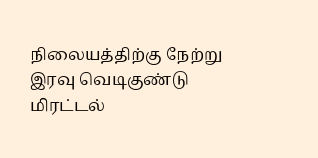நிலையத்திற்கு நேற்று இரவு வெடிகுண்டு மிரட்டல்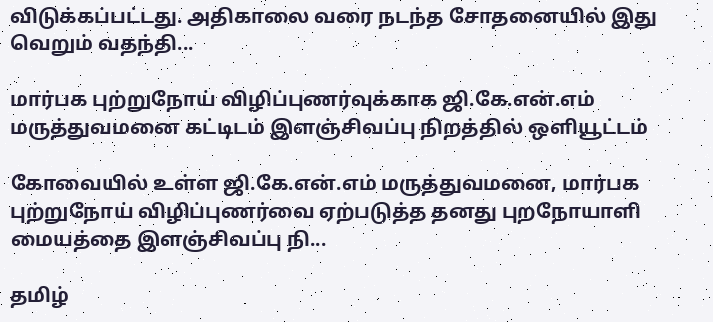விடுக்கப்பட்டது. அதிகாலை வரை நடந்த சோதனையில் இது வெறும் வதந்தி...

மார்பக புற்றுநோய் விழிப்புணர்வுக்காக ஜி.கே.என்.எம் மருத்துவமனை கட்டிடம் இளஞ்சிவப்பு நிறத்தில் ஒளியூட்டம்

கோவையில் உள்ள ஜி.கே.என்.எம் மருத்துவமனை, மார்பக புற்றுநோய் விழிப்புணர்வை ஏற்படுத்த தனது புறநோயாளி மையத்தை இளஞ்சிவப்பு நி...

தமிழ்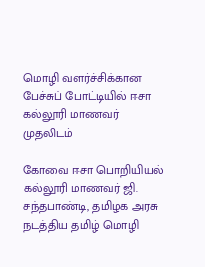மொழி வளர்ச்சிக்கான பேச்சுப் போட்டியில் ஈசா கல்லூரி மாணவர் முதலிடம்

கோவை ஈசா பொறியியல் கல்லூரி மாணவர் ஜி. சந்தபாண்டி, தமிழக அரசு நடத்திய தமிழ் மொழி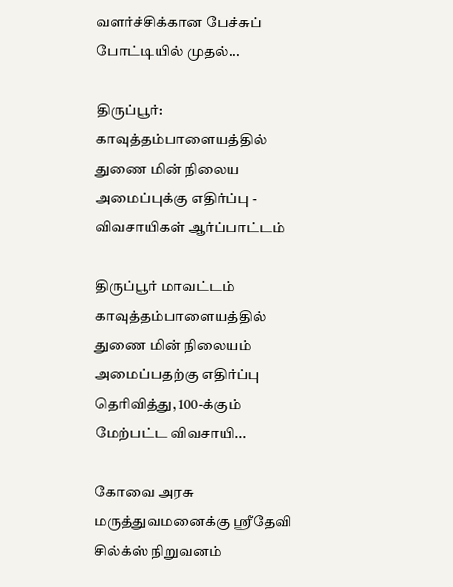வளர்ச்சிக்கான பேச்சுப் போட்டியில் முதல்...

திருப்பூர்: காவுத்தம்பாளையத்தில் துணை மின் நிலைய அமைப்புக்கு எதிர்ப்பு - விவசாயிகள் ஆர்ப்பாட்டம்

திருப்பூர் மாவட்டம் காவுத்தம்பாளையத்தில் துணை மின் நிலையம் அமைப்பதற்கு எதிர்ப்பு தெரிவித்து, 100-க்கும் மேற்பட்ட விவசாயி...

கோவை அரசு மருத்துவமனைக்கு ஸ்ரீதேவி சில்க்ஸ் நிறுவனம்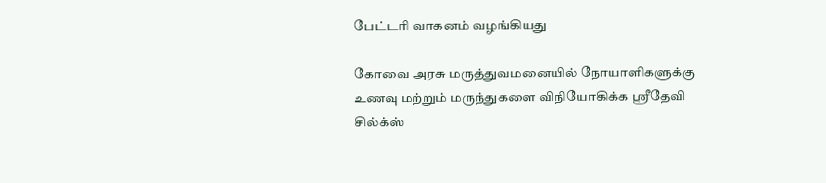பேட்டரி வாகனம் வழங்கியது

கோவை அரசு மருத்துவமனையில் நோயாளிகளுக்கு உணவு மற்றும் மருந்துகளை விநியோகிக்க ஸ்ரீதேவி சில்க்ஸ்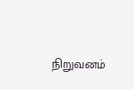நிறுவனம்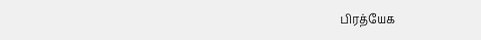பிரத்யேக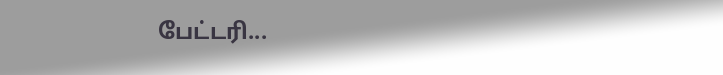பேட்டரி...